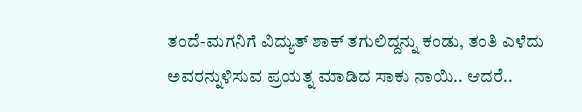ತಂದೆ-ಮಗನಿಗೆ ವಿದ್ಯುತ್ ಶಾಕ್ ತಗುಲಿದ್ದನ್ನು ಕಂಡು, ತಂತಿ ಎಳೆದು ಅವರನ್ನುಳಿಸುವ ಪ್ರಯತ್ನ ಮಾಡಿದ ಸಾಕು ನಾಯಿ.. ಆದರೆ..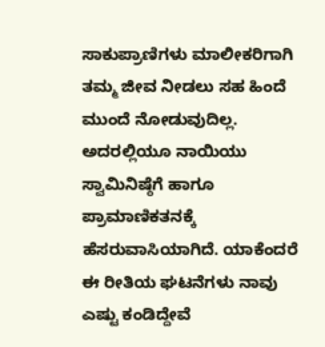ಸಾಕುಪ್ರಾಣಿಗಳು ಮಾಲೀಕರಿಗಾಗಿ ತಮ್ಮ ಜೀವ ನೀಡಲು ಸಹ ಹಿಂದೆ ಮುಂದೆ ನೋಡುವುದಿಲ್ಲ. ಅದರಲ್ಲಿಯೂ ನಾಯಿಯು ಸ್ವಾಮಿನಿಷ್ಠೆಗೆ ಹಾಗೂ ಪ್ರಾಮಾಣಿಕತನಕ್ಕೆ ಹೆಸರುವಾಸಿಯಾಗಿದೆ. ಯಾಕೆಂದರೆ ಈ ರೀತಿಯ ಘಟನೆಗಳು ನಾವು ಎಷ್ಟು ಕಂಡಿದ್ದೇವೆ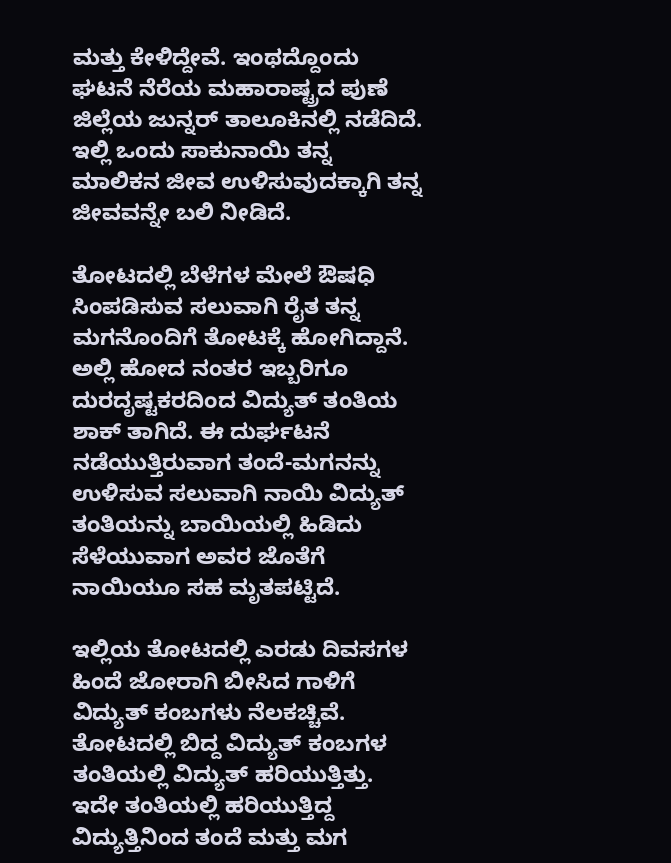ಮತ್ತು ಕೇಳಿದ್ದೇವೆ. ಇಂಥದ್ದೊಂದು ಘಟನೆ ನೆರೆಯ ಮಹಾರಾಷ್ಟ್ರದ ಪುಣೆ ಜಿಲ್ಲೆಯ ಜುನ್ನರ್ ತಾಲೂಕಿನಲ್ಲಿ ನಡೆದಿದೆ. ಇಲ್ಲಿ ಒಂದು ಸಾಕುನಾಯಿ ತನ್ನ ಮಾಲಿಕನ ಜೀವ ಉಳಿಸುವುದಕ್ಕಾಗಿ ತನ್ನ ಜೀವವನ್ನೇ ಬಲಿ ನೀಡಿದೆ.

ತೋಟದಲ್ಲಿ ಬೆಳೆಗಳ ಮೇಲೆ ಔಷಧಿ ಸಿಂಪಡಿಸುವ ಸಲುವಾಗಿ ರೈತ ತನ್ನ ಮಗನೊಂದಿಗೆ ತೋಟಕ್ಕೆ ಹೋಗಿದ್ದಾನೆ. ಅಲ್ಲಿ ಹೋದ ನಂತರ ಇಬ್ಬರಿಗೂ ದುರದೃಷ್ಟಕರದಿಂದ ವಿದ್ಯುತ್ ತಂತಿಯ ಶಾಕ್ ತಾಗಿದೆ. ಈ ದುರ್ಘಟನೆ ನಡೆಯುತ್ತಿರುವಾಗ ತಂದೆ-ಮಗನನ್ನು ಉಳಿಸುವ ಸಲುವಾಗಿ ನಾಯಿ ವಿದ್ಯುತ್ ತಂತಿಯನ್ನು ಬಾಯಿಯಲ್ಲಿ ಹಿಡಿದು ಸೆಳೆಯುವಾಗ ಅವರ ಜೊತೆಗೆ ನಾಯಿಯೂ ಸಹ ಮೃತಪಟ್ಟಿದೆ.

ಇಲ್ಲಿಯ ತೋಟದಲ್ಲಿ ಎರಡು ದಿವಸಗಳ ಹಿಂದೆ ಜೋರಾಗಿ ಬೀಸಿದ ಗಾಳಿಗೆ ವಿದ್ಯುತ್ ಕಂಬಗಳು ನೆಲಕಚ್ಚಿವೆ. ತೋಟದಲ್ಲಿ ಬಿದ್ದ ವಿದ್ಯುತ್ ಕಂಬಗಳ ತಂತಿಯಲ್ಲಿ ವಿದ್ಯುತ್ ಹರಿಯುತ್ತಿತ್ತು. ಇದೇ ತಂತಿಯಲ್ಲಿ ಹರಿಯುತ್ತಿದ್ದ ವಿದ್ಯುತ್ತಿನಿಂದ ತಂದೆ ಮತ್ತು ಮಗ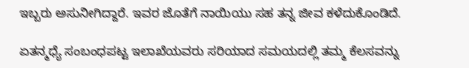ಇಬ್ಬರು ಅಸುನೀಗಿದ್ದಾರೆ. ಇವರ ಜೊತೆಗೆ ನಾಯಿಯು ಸಹ ತನ್ನ ಜೀವ ಕಳೆದುಕೊಂಡಿದೆ.

ಏತನ್ಮಧ್ಯೆ ಸಂಬಂಧಪಟ್ಟ ಇಲಾಖೆಯವರು ಸರಿಯಾದ ಸಮಯದಲ್ಲಿ ತಮ್ಮ ಕೆಲಸವನ್ನು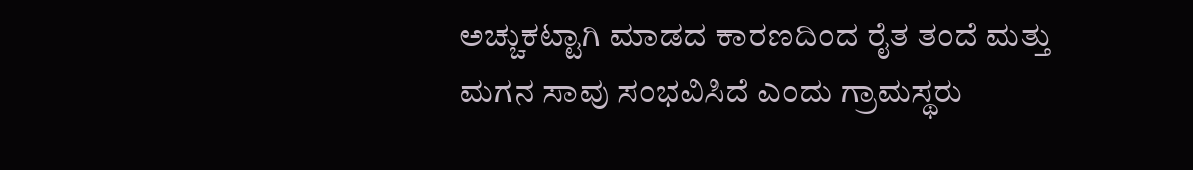ಅಚ್ಚುಕಟ್ಟಾಗಿ ಮಾಡದ ಕಾರಣದಿಂದ ರೈತ ತಂದೆ ಮತ್ತು ಮಗನ ಸಾವು ಸಂಭವಿಸಿದೆ ಎಂದು ಗ್ರಾಮಸ್ಥರು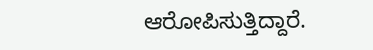ಆರೋಪಿಸುತ್ತಿದ್ದಾರೆ.